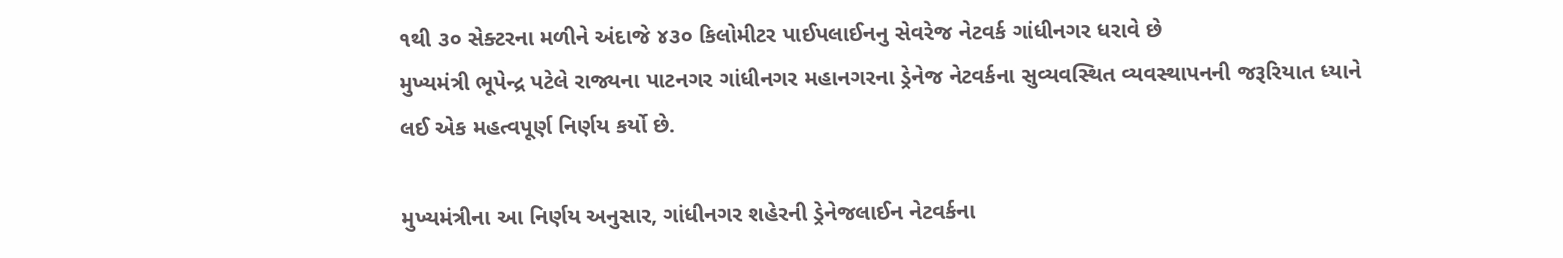૧થી ૩૦ સેક્ટરના મળીને અંદાજે ૪૩૦ કિલોમીટર પાઈપલાઈનનુ સેવરેજ નેટવર્ક ગાંધીનગર ધરાવે છે
મુખ્યમંત્રી ભૂપેન્દ્ર પટેલે રાજ્યના પાટનગર ગાંધીનગર મહાનગરના ડ્રેનેજ નેટવર્કના સુવ્યવસ્થિત વ્યવસ્થાપનની જરૂરિયાત ધ્યાને લઈ એક મહત્વપૂર્ણ નિર્ણય કર્યો છે.

મુખ્યમંત્રીના આ નિર્ણય અનુસાર, ગાંધીનગર શહેરની ડ્રેનેજલાઈન નેટવર્કના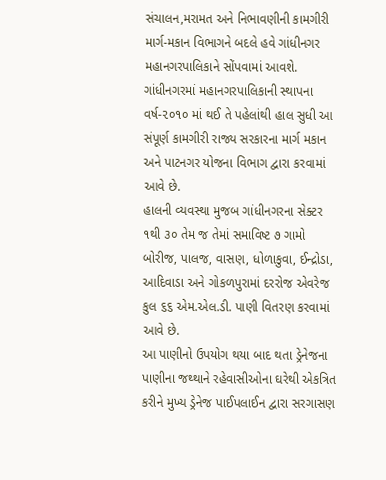સંચાલન,મરામત અને નિભાવણીની કામગીરી માર્ગ-મકાન વિભાગને બદલે હવે ગાંધીનગર મહાનગરપાલિકાને સોંપવામાં આવશે.
ગાંધીનગરમાં મહાનગરપાલિકાની સ્થાપના વર્ષ-૨૦૧૦ માં થઈ તે પહેલાંથી હાલ સુધી આ સંપૂર્ણ કામગીરી રાજ્ય સરકારના માર્ગ મકાન અને પાટનગર યોજના વિભાગ દ્વારા કરવામાં આવે છે.
હાલની વ્યવસ્થા મુજબ ગાંધીનગરના સેક્ટર ૧થી ૩૦ તેમ જ તેમાં સમાવિષ્ટ ૭ ગામો બોરીજ, પાલજ, વાસણ, ધોળાકુવા, ઈન્દ્રોડા, આદિવાડા અને ગોકળપુરામાં દરરોજ એવરેજ કુલ ૬૬ એમ.એલ.ડી. પાણી વિતરણ કરવામાં આવે છે.
આ પાણીનો ઉપયોગ થયા બાદ થતા ડ્રેનેજના પાણીના જથ્થાને રહેવાસીઓના ઘરેથી એકત્રિત કરીને મુખ્ય ડ્રેનેજ પાઈપલાઈન દ્વારા સરગાસણ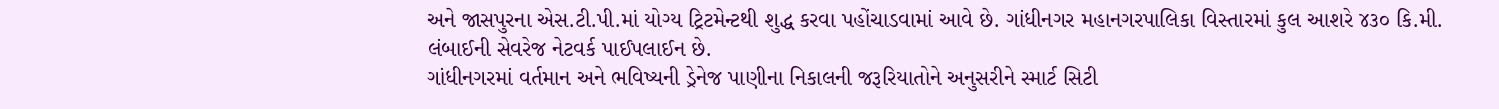અને જાસપુરના એસ.ટી.પી.માં યોગ્ય ટ્રિટમેન્ટથી શુદ્ધ કરવા પહોંચાડવામાં આવે છે. ગાંધીનગર મહાનગરપાલિકા વિસ્તારમાં કુલ આશરે ૪૩૦ કિ.મી. લંબાઈની સેવરેજ નેટવર્ક પાઈપલાઈન છે.
ગાંધીનગરમાં વર્તમાન અને ભવિષ્યની ડ્રેનેજ પાણીના નિકાલની જરૂરિયાતોને અનુસરીને સ્માર્ટ સિટી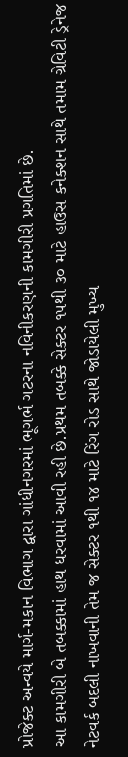પ્રોજેક્ટ અન્વયે માર્ગ-મકાન વિભાગ દ્વારા ગાંધીનગરમાં ભૂગર્ભ ગટરના નવિનીકરણની કામગીરી પ્રગતિમાં છે.
આ કામગીરી બે તબક્કામાં હાથ ધરવામાં આવી રહી છે.પ્રથમ તબક્કે સેક્ટર ૧૫થી ૩૦ માટે હાઉસ કનેક્શન સાથે તમામ ગ્રેવિટી ડ્રેનેજ નેટવર્ક બદલી નાખવાની તેમ જ સેક્ટર ૧થી ૧૪ માટે રિંગ રોડ સાથે જોડાયેલી મુખ્ય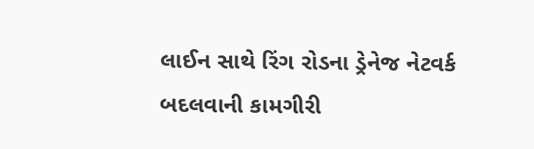લાઈન સાથે રિંગ રોડના ડ્રેનેજ નેટવર્ક બદલવાની કામગીરી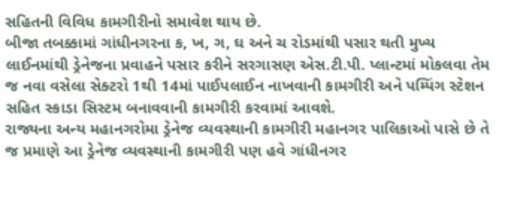સહિતની વિવિધ કામગીરીનો સમાવેશ થાય છે.
બીજા તબક્કામાં ગાંધીનગરના ક, ખ, ગ, ઘ અને ચ રોડમાંથી પસાર થતી મુખ્ય લાઈનમાંથી ડ્રેનેજના પ્રવાહને પસાર કરીને સરગાસણ એસ.ટી.પી. પ્લાન્ટમાં મોકલવા તેમ જ નવા વસેલા સેક્ટરો 1થી 14માં પાઈપલાઈન નાખવાની કામગીરી અને પમ્પિંગ સ્ટેશન સહિત સ્કાડા સિસ્ટમ બનાવવાની કામગીરી કરવામાં આવશે.
રાજ્યના અન્ય મહાનગરોમા ડ્રેનેજ વ્યવસ્થાની કામગીરી મહાનગર પાલિકાઓ પાસે છે તે જ પ્રમાણે આ ડ્રેનેજ વ્યવસ્થાની કામગીરી પણ હવે ગાંધીનગર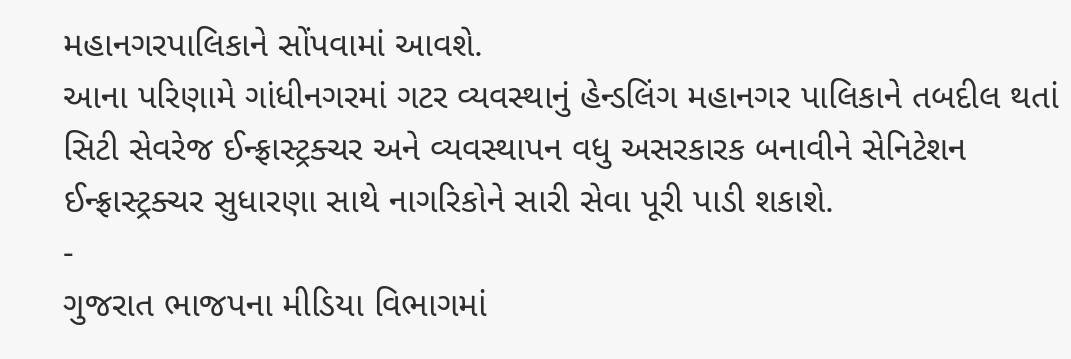મહાનગરપાલિકાને સોંપવામાં આવશે.
આના પરિણામે ગાંધીનગરમાં ગટર વ્યવસ્થાનું હેન્ડલિંગ મહાનગર પાલિકાને તબદીલ થતાં સિટી સેવરેજ ઈન્ફ્રાસ્ટ્રક્ચર અને વ્યવસ્થાપન વધુ અસરકારક બનાવીને સેનિટેશન ઈન્ફ્રાસ્ટ્રક્ચર સુધારણા સાથે નાગરિકોને સારી સેવા પૂરી પાડી શકાશે.
-
ગુજરાત ભાજપના મીડિયા વિભાગમાં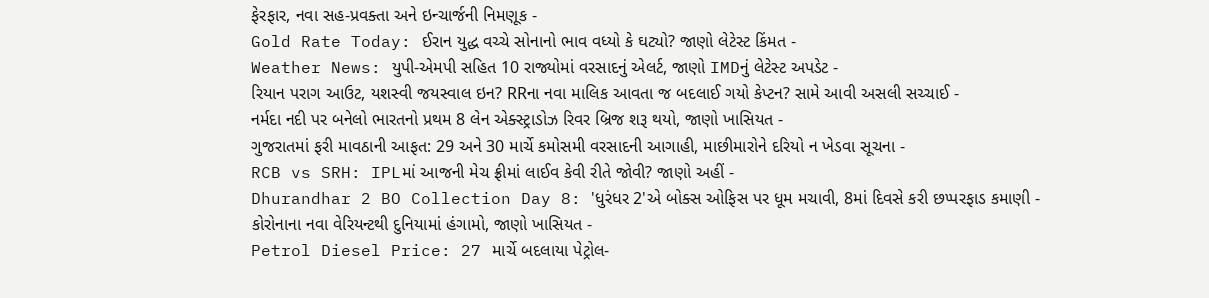ફેરફાર, નવા સહ-પ્રવક્તા અને ઇન્ચાર્જની નિમણૂક -
Gold Rate Today: ઈરાન યુદ્ધ વચ્ચે સોનાનો ભાવ વધ્યો કે ઘટ્યો? જાણો લેટેસ્ટ કિંમત -
Weather News: યુપી-એમપી સહિત 10 રાજ્યોમાં વરસાદનું એલર્ટ, જાણો IMDનું લેટેસ્ટ અપડેટ -
રિયાન પરાગ આઉટ, યશસ્વી જયસ્વાલ ઇન? RRના નવા માલિક આવતા જ બદલાઈ ગયો કેપ્ટન? સામે આવી અસલી સચ્ચાઈ -
નર્મદા નદી પર બનેલો ભારતનો પ્રથમ 8 લેન એક્સ્ટ્રાડોઝ રિવર બ્રિજ શરૂ થયો, જાણો ખાસિયત -
ગુજરાતમાં ફરી માવઠાની આફત: 29 અને 30 માર્ચે કમોસમી વરસાદની આગાહી, માછીમારોને દરિયો ન ખેડવા સૂચના -
RCB vs SRH: IPLમાં આજની મેચ ફ્રીમાં લાઈવ કેવી રીતે જોવી? જાણો અહીં -
Dhurandhar 2 BO Collection Day 8: 'ધુરંધર 2'એ બોક્સ ઓફિસ પર ધૂમ મચાવી, 8માં દિવસે કરી છપ્પરફાડ કમાણી -
કોરોનાના નવા વેરિયન્ટથી દુનિયામાં હંગામો, જાણો ખાસિયત -
Petrol Diesel Price: 27 માર્ચે બદલાયા પેટ્રોલ-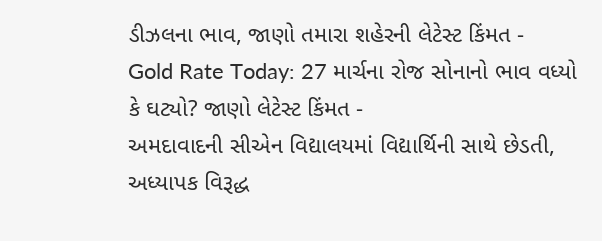ડીઝલના ભાવ, જાણો તમારા શહેરની લેટેસ્ટ કિંમત -
Gold Rate Today: 27 માર્ચના રોજ સોનાનો ભાવ વધ્યો કે ઘટ્યો? જાણો લેટેસ્ટ કિંમત -
અમદાવાદની સીએન વિદ્યાલયમાં વિદ્યાર્થિની સાથે છેડતી, અધ્યાપક વિરૂદ્ધ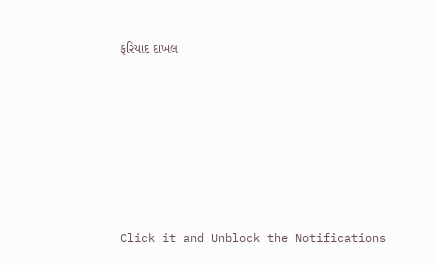ફરિયાદ દાખલ










Click it and Unblock the Notifications